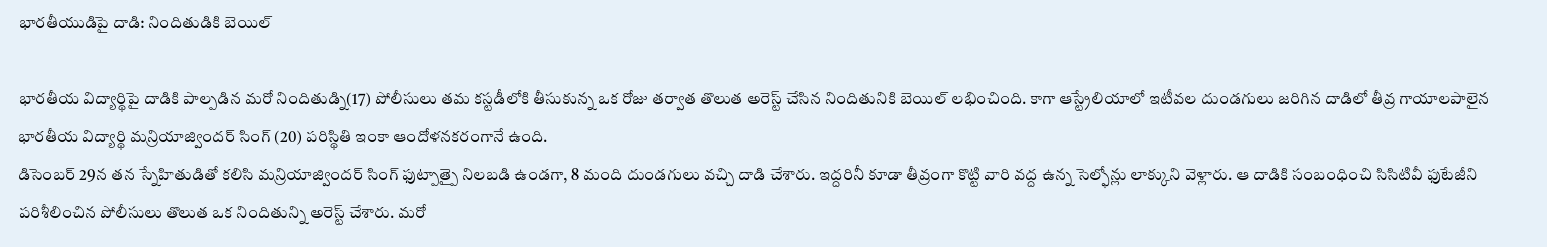భారతీయుడిపై దాడి: నిందితుడికి బెయిల్

భారతీయ విద్యార్థిపై దాడికి పాల్పడిన మరో నిందితుడ్ని(17) పోలీసులు తమ కస్టడీలోకి తీసుకున్న ఒక రోజు తర్వాత తొలుత అరెస్ట్ చేసిన నిందితునికి బెయిల్ లభించింది. కాగా ఆస్ట్రేలియాలో ఇటీవల దుండగులు జరిగిన దాడిలో తీవ్ర గాయాలపాలైన భారతీయ విద్యార్థి మన్రియాజ్విందర్ సింగ్ (20) పరిస్థితి ఇంకా ఆందోళనకరంగానే ఉంది.
డిసెంబర్ 29న తన స్నేహితుడితో కలిసి మన్రియాజ్విందర్ సింగ్ ఫుట్పాత్పై నిలబడి ఉండగా, 8 మంది దుండగులు వచ్చి దాడి చేశారు. ఇద్దరినీ కూడా తీవ్రంగా కొట్టి వారి వద్ద ఉన్న సెల్ఫోన్లు లాక్కుని వెళ్లారు. ఆ దాడికి సంబంధించి సిసిటివీ ఫుటేజీని పరిశీలించిన పోలీసులు తొలుత ఒక నిందితున్ని అరెస్ట్ చేశారు. మరో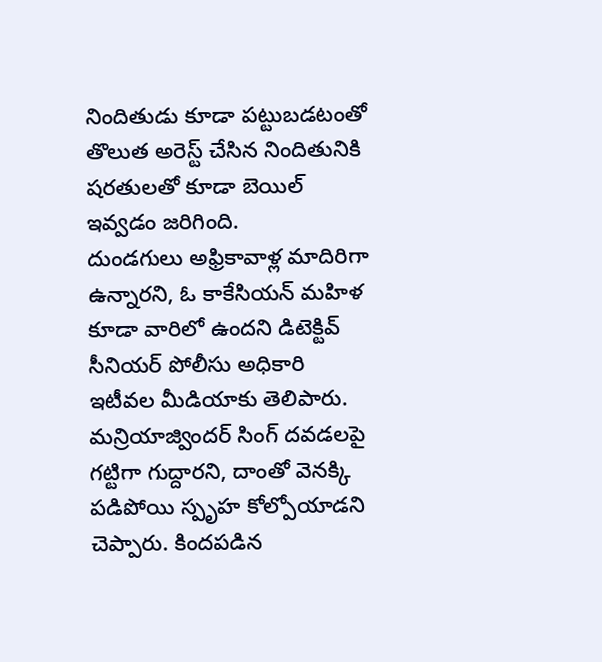నిందితుడు కూడా పట్టుబడటంతో తొలుత అరెస్ట్ చేసిన నిందితునికి షరతులతో కూడా బెయిల్ ఇవ్వడం జరిగింది.
దుండగులు అఫ్రికావాళ్ల మాదిరిగా ఉన్నారని, ఓ కాకేసియన్ మహిళ కూడా వారిలో ఉందని డిటెక్టివ్ సీనియర్ పోలీసు అధికారి ఇటీవల మీడియాకు తెలిపారు. మన్రియాజ్విందర్ సింగ్ దవడలపై గట్టిగా గుద్దారని, దాంతో వెనక్కి పడిపోయి స్పృహ కోల్పోయాడని చెప్పారు. కిందపడిన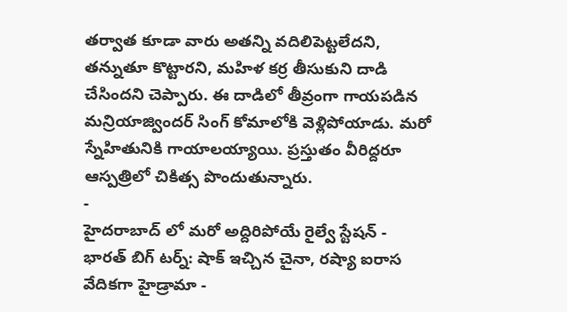తర్వాత కూడా వారు అతన్ని వదిలిపెట్టలేదని, తన్నుతూ కొట్టారని, మహిళ కర్ర తీసుకుని దాడి చేసిందని చెప్పారు. ఈ దాడిలో తీవ్రంగా గాయపడిన మన్రియాజ్విందర్ సింగ్ కోమాలోకి వెళ్లిపోయాడు. మరో స్నేహితునికి గాయాలయ్యాయి. ప్రస్తుతం వీరిద్దరూ ఆస్పత్రిలో చికిత్స పొందుతున్నారు.
-
హైదరాబాద్ లో మరో అద్దిరిపోయే రైల్వే స్టేషన్ -
భారత్ బిగ్ టర్న్: షాక్ ఇచ్చిన చైనా, రష్యా ఐరాస వేదికగా హైడ్రామా -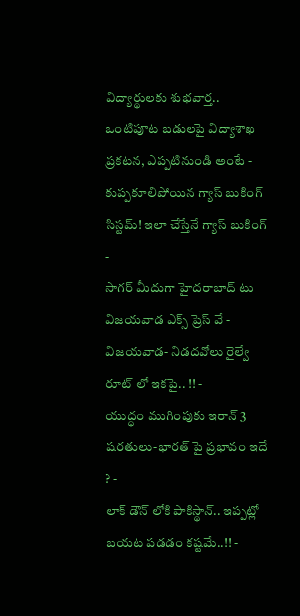విద్యార్థులకు శుభవార్త.. ఒంటిపూట బడులపై విద్యాశాఖ ప్రకటన, ఎప్పటినుండి అంటే -
కుప్పకూలిపోయిన గ్యాస్ బుకింగ్ సిస్టమ్! ఇలా చేస్తేనే గ్యాస్ బుకింగ్ -
సాగర్ మీదుగా హైదరాబాద్ టు విజయవాడ ఎక్స్ ప్రెస్ వే -
విజయవాడ- నిడదవోలు రైల్వే రూట్ లో ఇకపై.. !! -
యుద్ధం ముగింపుకు ఇరాన్ 3 షరతులు-భారత్ పై ప్రభావం ఇదే ? -
లాక్ డౌన్ లోకి పాకిస్థాన్.. ఇప్పట్లో బయట పడడం కష్టమే..!! -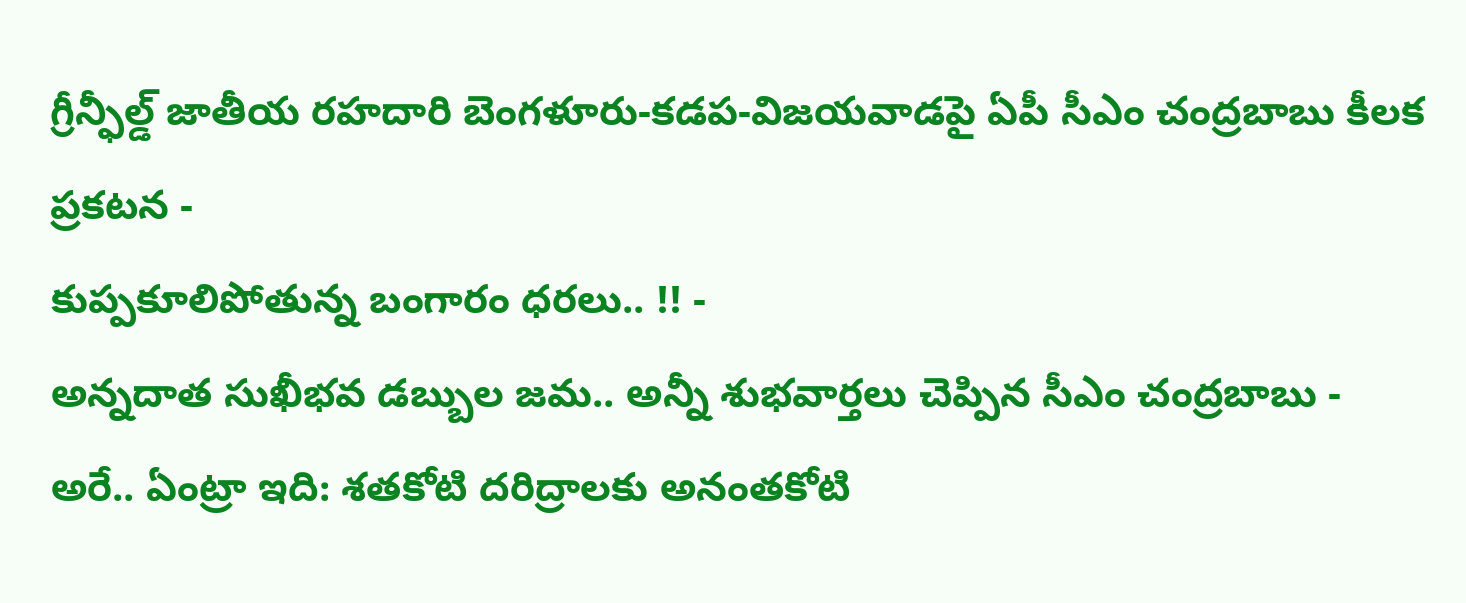గ్రీన్ఫీల్డ్ జాతీయ రహదారి బెంగళూరు-కడప-విజయవాడపై ఏపీ సీఎం చంద్రబాబు కీలక ప్రకటన -
కుప్పకూలిపోతున్న బంగారం ధరలు.. !! -
అన్నదాత సుఖీభవ డబ్బుల జమ.. అన్నీ శుభవార్తలు చెప్పిన సీఎం చంద్రబాబు -
అరే.. ఏంట్రా ఇది: శతకోటి దరిద్రాలకు అనంతకోటి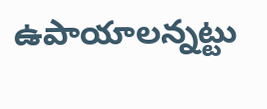ఉపాయాలన్నట్టు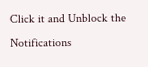Click it and Unblock the Notifications